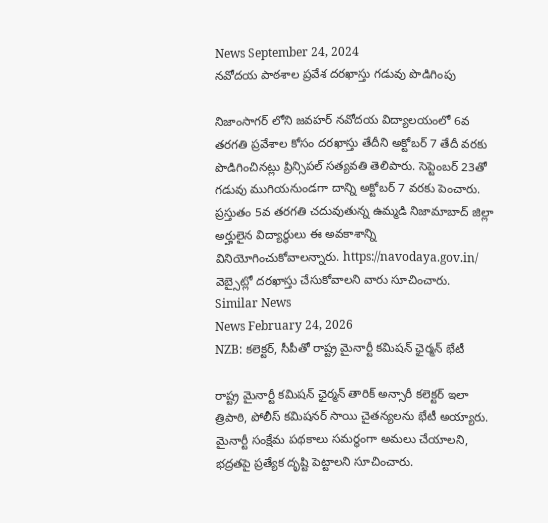News September 24, 2024
నవోదయ పాఠశాల ప్రవేశ దరఖాస్తు గడువు పొడిగింపు

నిజాంసాగర్ లోని జవహర్ నవోదయ విద్యాలయంలో 6వ తరగతి ప్రవేశాల కోసం దరఖాస్తు తేదీని అక్టోబర్ 7 తేదీ వరకు పొడిగించినట్లు ప్రిన్సిపల్ సత్యవతి తెలిపారు. సెప్టెంబర్ 23తో గడువు ముగియనుండగా దాన్ని అక్టోబర్ 7 వరకు పెంచారు. ప్రస్తుతం 5వ తరగతి చదువుతున్న ఉమ్మడి నిజామాబాద్ జిల్లా అర్హులైన విద్యార్థులు ఈ అవకాశాన్ని వినియోగించుకోవాలన్నారు. https://navodaya.gov.in/ వెబ్సైట్లో దరఖాస్తు చేసుకోవాలని వారు సూచించారు.
Similar News
News February 24, 2026
NZB: కలెక్టర్, సీపీతో రాష్ట్ర మైనార్టీ కమిషన్ ఛైర్మన్ భేటీ

రాష్ట్ర మైనార్టీ కమిషన్ ఛైర్మన్ తారిక్ అన్సారీ కలెక్టర్ ఇలా త్రిపాఠి, పోలీస్ కమిషనర్ సాయి చైతన్యలను భేటీ అయ్యారు. మైనార్టీ సంక్షేమ పథకాలు సమర్థంగా అమలు చేయాలని, భద్రతపై ప్రత్యేక దృష్టి పెట్టాలని సూచించారు.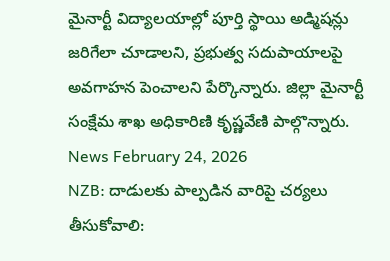మైనార్టీ విద్యాలయాల్లో పూర్తి స్థాయి అడ్మిషన్లు జరిగేలా చూడాలని, ప్రభుత్వ సదుపాయాలపై అవగాహన పెంచాలని పేర్కొన్నారు. జిల్లా మైనార్టీ సంక్షేమ శాఖ అధికారిణి కృష్ణవేణి పాల్గొన్నారు.
News February 24, 2026
NZB: దాడులకు పాల్పడిన వారిపై చర్యలు తీసుకోవాలి: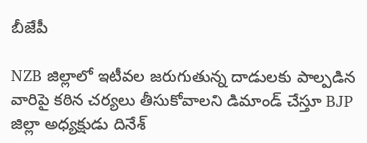బీజేపీ

NZB జిల్లాలో ఇటీవల జరుగుతున్న దాడులకు పాల్పడిన వారిపై కఠిన చర్యలు తీసుకోవాలని డిమాండ్ చేస్తూ BJP జిల్లా అధ్యక్షుడు దినేశ్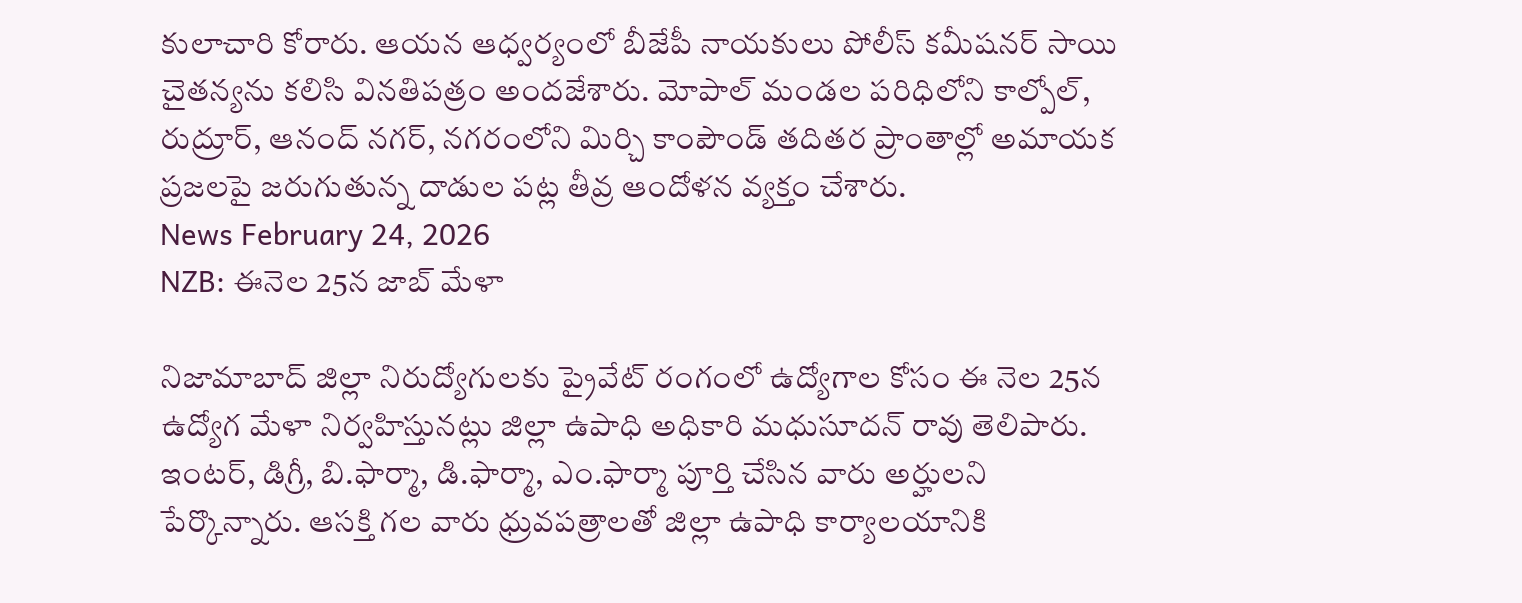కులాచారి కోరారు. ఆయన ఆధ్వర్యంలో బీజేపీ నాయకులు పోలీస్ కమీషనర్ సాయి చైతన్యను కలిసి వినతిపత్రం అందజేశారు. మోపాల్ మండల పరిధిలోని కాల్పోల్, రుద్రూర్, ఆనంద్ నగర్, నగరంలోని మిర్చి కాంపౌండ్ తదితర ప్రాంతాల్లో అమాయక ప్రజలపై జరుగుతున్న దాడుల పట్ల తీవ్ర ఆందోళన వ్యక్తం చేశారు.
News February 24, 2026
NZB: ఈనెల 25న జాబ్ మేళా

నిజామాబాద్ జిల్లా నిరుద్యోగులకు ప్రైవేట్ రంగంలో ఉద్యోగాల కోసం ఈ నెల 25న ఉద్యోగ మేళా నిర్వహిస్తునట్లు జిల్లా ఉపాధి అధికారి మధుసూదన్ రావు తెలిపారు. ఇంటర్, డిగ్రీ, బి.ఫార్మా, డి.ఫార్మా, ఎం.ఫార్మా పూర్తి చేసిన వారు అర్హులని పేర్కొన్నారు. ఆసక్తి గల వారు ధ్రువపత్రాలతో జిల్లా ఉపాధి కార్యాలయానికి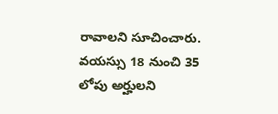రావాలని సూచించారు. వయస్సు 18 నుంచి 35 లోపు అర్హులని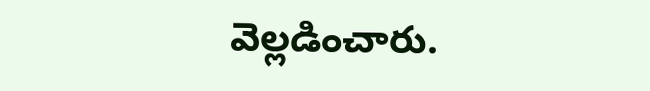వెల్లడించారు.